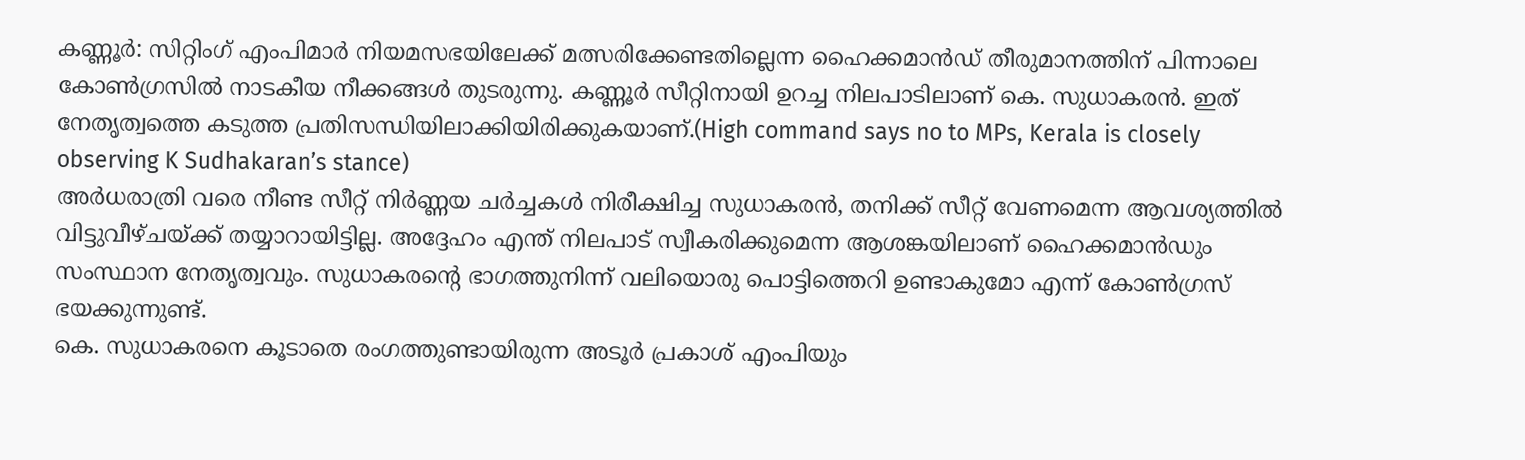കണ്ണൂർ: സിറ്റിംഗ് എംപിമാർ നിയമസഭയിലേക്ക് മത്സരിക്കേണ്ടതില്ലെന്ന ഹൈക്കമാൻഡ് തീരുമാനത്തിന് പിന്നാലെ കോൺഗ്രസിൽ നാടകീയ നീക്കങ്ങൾ തുടരുന്നു. കണ്ണൂർ സീറ്റിനായി ഉറച്ച നിലപാടിലാണ് കെ. സുധാകരൻ. ഇത് നേതൃത്വത്തെ കടുത്ത പ്രതിസന്ധിയിലാക്കിയിരിക്കുകയാണ്.(High command says no to MPs, Kerala is closely observing K Sudhakaran’s stance)
അർധരാത്രി വരെ നീണ്ട സീറ്റ് നിർണ്ണയ ചർച്ചകൾ നിരീക്ഷിച്ച സുധാകരൻ, തനിക്ക് സീറ്റ് വേണമെന്ന ആവശ്യത്തിൽ വിട്ടുവീഴ്ചയ്ക്ക് തയ്യാറായിട്ടില്ല. അദ്ദേഹം എന്ത് നിലപാട് സ്വീകരിക്കുമെന്ന ആശങ്കയിലാണ് ഹൈക്കമാൻഡും സംസ്ഥാന നേതൃത്വവും. സുധാകരന്റെ ഭാഗത്തുനിന്ന് വലിയൊരു പൊട്ടിത്തെറി ഉണ്ടാകുമോ എന്ന് കോൺഗ്രസ് ഭയക്കുന്നുണ്ട്.
കെ. സുധാകരനെ കൂടാതെ രംഗത്തുണ്ടായിരുന്ന അടൂർ പ്രകാശ് എംപിയും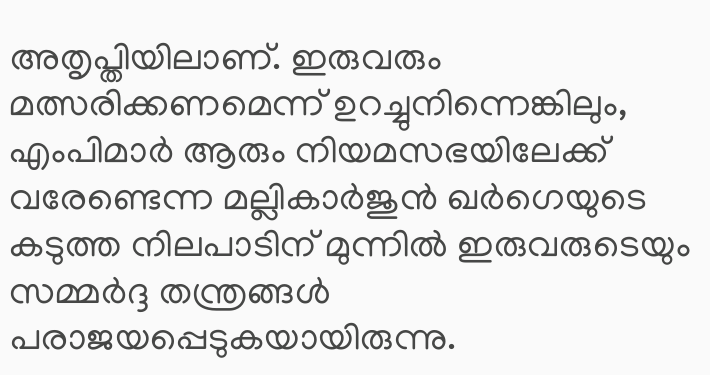അതൃപ്തിയിലാണ്. ഇരുവരും മത്സരിക്കണമെന്ന് ഉറച്ചുനിന്നെങ്കിലും, എംപിമാർ ആരും നിയമസഭയിലേക്ക് വരേണ്ടെന്ന മല്ലികാർജുൻ ഖർഗെയുടെ കടുത്ത നിലപാടിന് മുന്നിൽ ഇരുവരുടെയും സമ്മർദ്ദ തന്ത്രങ്ങൾ പരാജയപ്പെടുകയായിരുന്നു.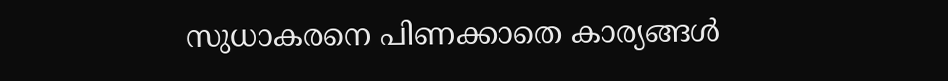സുധാകരനെ പിണക്കാതെ കാര്യങ്ങൾ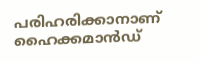പരിഹരിക്കാനാണ് ഹൈക്കമാൻഡ്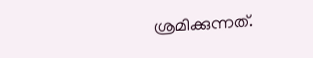ശ്രമിക്കുന്നത്.